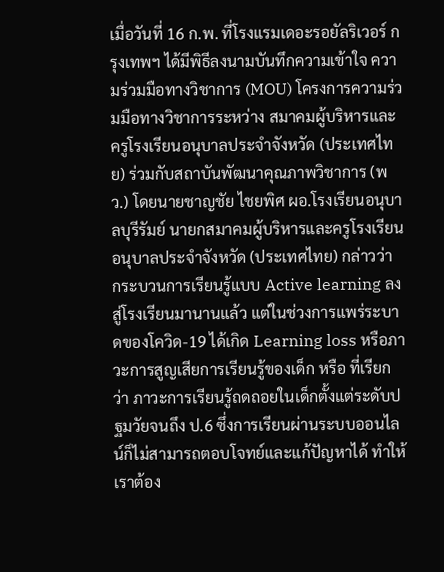เมื่อวันที่ 16 ก.พ. ที่โรงแรมเดอะรอยัลริเวอร์ กรุงเทพฯ ได้มีพิธีลงนามบันทึกความเข้าใจ ความร่วมมือทางวิชาการ (MOU) โครงการความร่วมมือทางวิชาการระหว่าง สมาคมผู้บริหารและครูโรงเรียนอนุบาลประจำจังหวัด (ประเทศไทย) ร่วมกับสถาบันพัฒนาคุณภาพวิชาการ (พว.) โดยนายชาญชัย ไชยพิศ ผอ.โรงเรียนอนุบาลบุรีรัมย์ นายกสมาคมผู้บริหารและครูโรงเรียนอนุบาลประจำจังหวัด (ประเทศไทย) กล่าวว่า กระบวนการเรียนรู้แบบ Active learning ลงสู่โรงเรียนมานานแล้ว แต่ในช่วงการแพร่ระบาดของโควิด-19 ได้เกิด Learning loss หรือภาวะการสูญเสียการเรียนรู้ของเด็ก หรือ ที่เรียกว่า ภาวะการเรียนรู้ถดถอยในเด็กตั้งแต่ระดับปฐมวัยจนถึง ป.6 ซึ่งการเรียนผ่านระบบออนไลน์ก็ไม่สามารถตอบโจทย์และแก้ปัญหาได้ ทำให้เราต้อง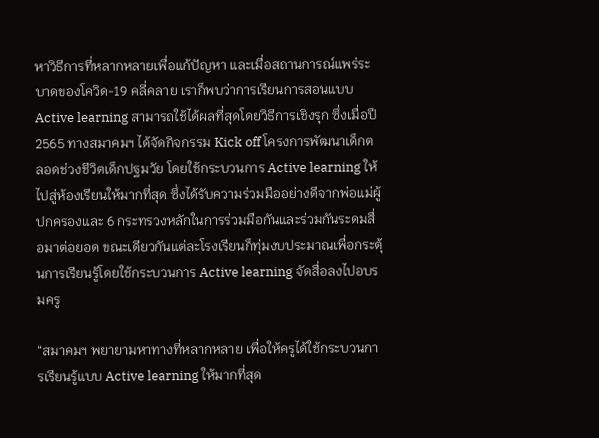หาวิธีการที่หลากหลายเพื่อแก้ปัญหา และเมื่อสถานการณ์แพร่ระบาดของโควิด-19 คลี่คลาย เราก็พบว่าการเรียนการสอนแบบ Active learning สามารถใช้ได้ผลที่สุดโดยวิธีการเชิงรุก ซึ่งเมื่อปี 2565 ทางสมาคมฯ ได้จัดกิจกรรม Kick off โครงการพัฒนาเด็กตลอดช่วงชีวิตเด็กปฐมวัย โดยใช้กระบวนการ Active learning ให้ไปสู่ห้องเรียนให้มากที่สุด ซึ่งได้รับความร่วมมืออย่างดีจากพ่อแม่ผู้ปกครองและ 6 กระทรวงหลักในการร่วมมือกันและร่วมกันระดมสื่อมาต่อยอด ขณะเดียวกันแต่ละโรงเรียนก็ทุ่มงบประมาณเพื่อกระตุ้นการเรียนรู้โดยใช้กระบวนการ Active learning จัดสื่อลงไปอบรมครู

“สมาคมฯ พยายามหาทางที่หลากหลาย เพื่อให้ครูได้ใช้กระบวนการเรียนรู้แบบ Active learning ให้มากที่สุด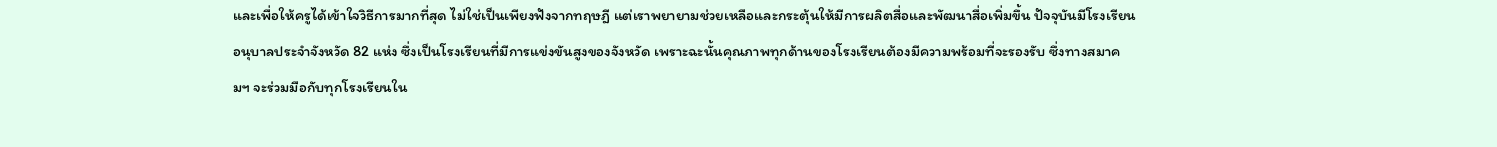และเพื่อให้ครูได้เข้าใจวิธีการมากที่สุด ไม่ใช่เป็นเพียงฟังจากทฤษฎี แต่เราพยายามช่วยเหลือและกระตุ้นให้มีการผลิตสื่อและพัฒนาสื่อเพิ่มขึ้น ปัจจุบันมีโรงเรียนอนุบาลประจำจังหวัด 82 แห่ง ซึ่งเป็นโรงเรียนที่มีการแข่งขันสูงของจังหวัด เพราะฉะนั้นคุณภาพทุกด้านของโรงเรียนต้องมีความพร้อมที่จะรองรับ ซึ่งทางสมาคมฯ จะร่วมมือกับทุกโรงเรียนใน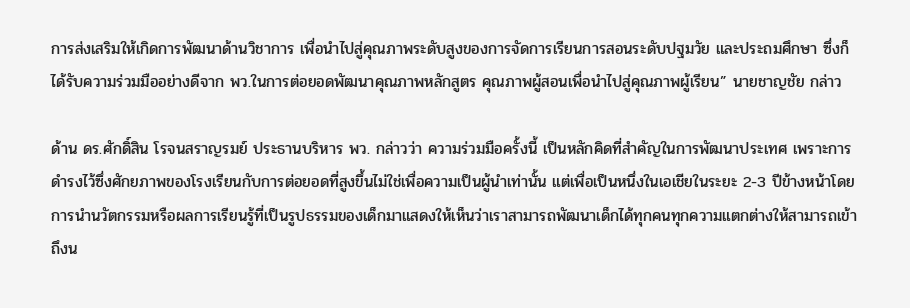การส่งเสริมให้เกิดการพัฒนาด้านวิชาการ เพื่อนำไปสู่คุณภาพระดับสูงของการจัดการเรียนการสอนระดับปฐมวัย และประถมศึกษา ซึ่งก็ได้รับความร่วมมืออย่างดีจาก พว.ในการต่อยอดพัฒนาคุณภาพหลักสูตร คุณภาพผู้สอนเพื่อนำไปสู่คุณภาพผู้เรียน” นายชาญชัย กล่าว

ด้าน ดร.ศักดิ์สิน โรจนสราญรมย์ ประธานบริหาร พว. กล่าวว่า ความร่วมมือครั้งนี้ เป็นหลักคิดที่สำคัญในการพัฒนาประเทศ เพราะการดำรงไว้ซึ่งศักยภาพของโรงเรียนกับการต่อยอดที่สูงขึ้นไม่ใช่เพื่อความเป็นผู้นำเท่านั้น แต่เพื่อเป็นหนึ่งในเอเชียในระยะ 2-3 ปีข้างหน้าโดยการนำนวัตกรรมหรือผลการเรียนรู้ที่เป็นรูปธรรมของเด็กมาแสดงให้เห็นว่าเราสามารถพัฒนาเด็กได้ทุกคนทุกความแตกต่างให้สามารถเข้าถึงน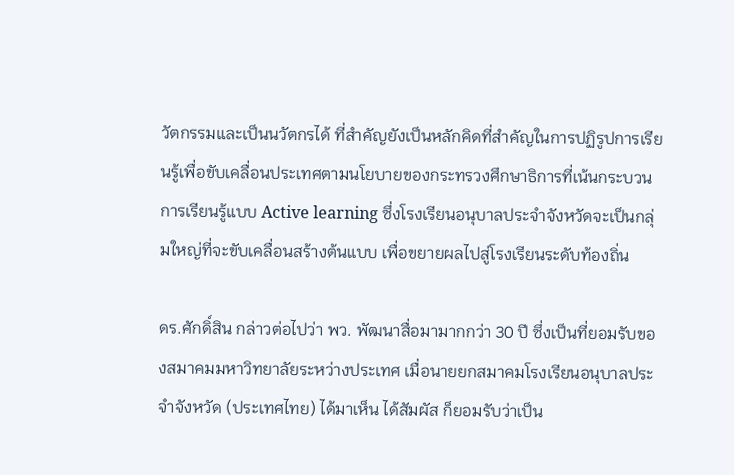วัตกรรมและเป็นนวัตกรได้ ที่สำคัญยังเป็นหลักคิดที่สำคัญในการปฏิรูปการเรียนรู้เพื่อขับเคลื่อนประเทศตามนโยบายของกระทรวงศึกษาธิการที่เน้นกระบวนการเรียนรู้แบบ Active learning ซึ่งโรงเรียนอนุบาลประจำจังหวัดจะเป็นกลุ่มใหญ่ที่จะขับเคลื่อนสร้างต้นแบบ เพื่อขยายผลไปสู่โรงเรียนระดับท้องถิ่น

ดร.ศักดิ์สิน กล่าวต่อไปว่า พว. พัฒนาสื่อมามากกว่า 30 ปี ซึ่งเป็นที่ยอมรับของสมาคมมหาวิทยาลัยระหว่างประเทศ เมื่อนายยกสมาคมโรงเรียนอนุบาลประจำจังหวัด (ประเทศไทย) ได้มาเห็น ได้สัมผัส ก็ยอมรับว่าเป็น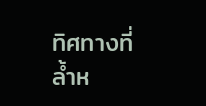ทิศทางที่ล้ำห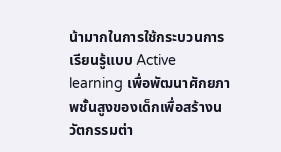น้ามากในการใช้กระบวนการเรียนรู้แบบ Active learning เพื่อพัฒนาศักยภาพชั้นสูงของเด็กเพื่อสร้างนวัตกรรมต่า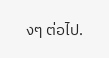งๆ ต่อไป.